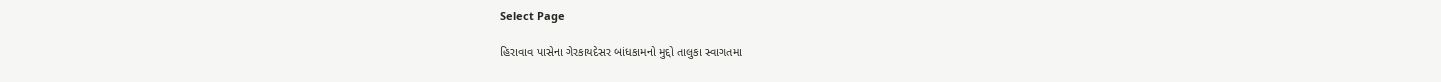Select Page

હિરાવાવ પાસેના ગેરકાયદેસર બાંધકામનો મુદ્દો તાલુકા સ્વાગતમા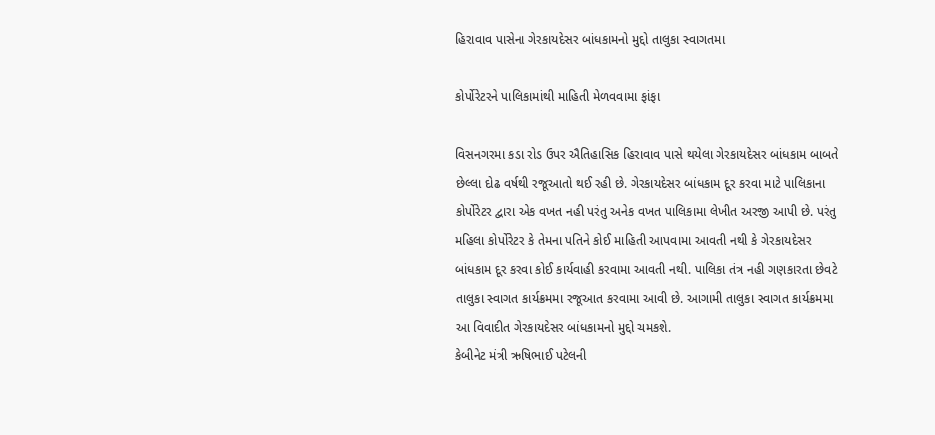હિરાવાવ પાસેના ગેરકાયદેસર બાંધકામનો મુદ્દો તાલુકા સ્વાગતમા

કોર્પોરેટરને પાલિકામાંથી માહિતી મેળવવામા ફાંફા

વિસનગરમા કડા રોડ ઉપર ઐતિહાસિક હિરાવાવ પાસે થયેલા ગેરકાયદેસર બાંધકામ બાબતે છેલ્લા દોઢ વર્ષથી રજૂઆતો થઈ રહી છે. ગેરકાયદેસર બાંધકામ દૂર કરવા માટે પાલિકાના કોર્પોરેટર દ્વારા એક વખત નહી પરંતુ અનેક વખત પાલિકામા લેખીત અરજી આપી છે. પરંતુ મહિલા કોર્પોરેટર કે તેમના પતિને કોઈ માહિતી આપવામા આવતી નથી કે ગેરકાયદેસર બાંધકામ દૂર કરવા કોઈ કાર્યવાહી કરવામા આવતી નથી. પાલિકા તંત્ર નહી ગણકારતા છેવટે તાલુકા સ્વાગત કાર્યક્રમમા રજૂઆત કરવામા આવી છે. આગામી તાલુકા સ્વાગત કાર્યક્રમમા આ વિવાદીત ગેરકાયદેસર બાંધકામનો મુદ્દો ચમકશે.
કેબીનેટ મંત્રી ઋષિભાઈ પટેલની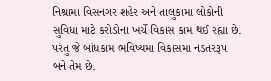નિશ્રામા વિસનગર શહેર અને તાલુકામા લોકોની સુવિધા માટે કરોડોના ખર્ચે વિકાસ કામ થઈ રહ્યા છે. પરંતુ જે બાંધકામ ભવિષ્યમા વિકાસમા નડતરરૂપ બને તેમ છે.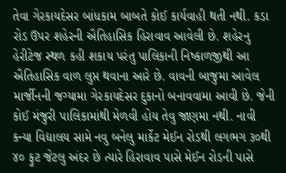તેવા ગેરકાયદેસર બાંધકામ બાબતે કોઈ કાર્યવાહી થતી નથી. કડા રોડ ઉપર શહેરની ઐતિહાસિક હિરાવાવ આવેલી છે. શહેરનુ હેરીટેજ સ્થળ કહી શકાય પરંતુ પાલિકાની નિષ્કાળજીથી આ ઐતિહાસિક વાળ લુપ્ત થવાના આરે છે. વાવની બાજુમા આવેલ માર્જીનની જગ્યામા ગેરકાયદેસર દુકાનો બનાવવામા આવી છે. જેની કોઈ મંજુરી પાલિકામાંથી મેળવી હોય તેવુ જાણમા નથી. નાવી કન્યા વિદ્યાલય સામે નવુ બનેલુ માર્કેટ મેઈન રોડથી લગભગ ૩૦થી ૪૦ ફુટ જેટલુ અંદર છે ત્યારે હિરાવાવ પાસે મેઈન રોડની પાસે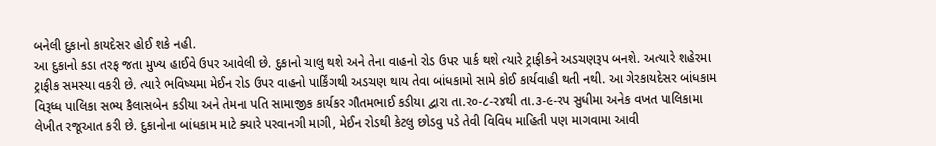બનેલી દુકાનો કાયદેસર હોઈ શકે નહી.
આ દુકાનો કડા તરફ જતા મુખ્ય હાઈવે ઉપર આવેલી છે. દુકાનો ચાલુ થશે અને તેના વાહનો રોડ ઉપર પાર્ક થશે ત્યારે ટ્રાફીકને અડચણરૂપ બનશે. અત્યારે શહેરમા ટ્રાફીક સમસ્યા વકરી છે. ત્યારે ભવિષ્યમા મેઈન રોડ ઉપર વાહનો પાર્કિંગથી અડચણ થાય તેવા બાંધકામો સામે કોઈ કાર્યવાહી થતી નથી. આ ગેરકાયદેસર બાંધકામ વિરૂધ્ધ પાલિકા સભ્ય કૈલાસબેન કડીયા અને તેમના પતિ સામાજીક કાર્યકર ગૌતમભાઈ કડીયા દ્વારા તા.ર૦-૮-ર૪થી તા.૩-૯-રપ સુધીમા અનેક વખત પાલિકામા લેખીત રજૂઆત કરી છે. દુકાનોના બાંધકામ માટે ક્યારે પરવાનગી માગી, મેઈન રોડથી કેટલુ છોડવુ પડે તેવી વિવિધ માહિતી પણ માગવામા આવી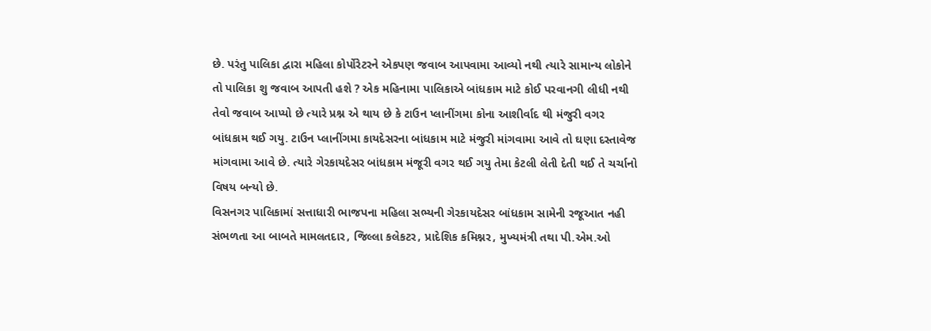છે. પરંતુ પાલિકા દ્વારા મહિલા કોર્પોરેટરને એકપણ જવાબ આપવામા આવ્યો નથી ત્યારે સામાન્ય લોકોને તો પાલિકા શુ જવાબ આપતી હશે ? એક મહિનામા પાલિકાએ બાંધકામ માટે કોઈ પરવાનગી લીધી નથી તેવો જવાબ આપ્યો છે ત્યારે પ્રશ્ન એ થાય છે કે ટાઉન પ્લાનીંગમા કોના આશીર્વાદ થી મંજુરી વગર બાંધકામ થઈ ગયુ. ટાઉન પ્લાનીંગમા કાયદેસરના બાંધકામ માટે મંજુરી માંગવામા આવે તો ઘણા દસ્તાવેજ માંગવામા આવે છે. ત્યારે ગેરકાયદેસર બાંધકામ મંજૂરી વગર થઈ ગયુ તેમા કેટલી લેતી દેતી થઈ તે ચર્ચાનો વિષય બન્યો છે.
વિસનગર પાલિકામાં સત્તાધારી ભાજપના મહિલા સભ્યની ગેરકાયદેસર બાંધકામ સામેની રજૂઆત નહી સંભળતા આ બાબતે મામલતદાર, જિલ્લા કલેકટર, પ્રાદેશિક કમિશ્નર, મુખ્યમંત્રી તથા પી.એમ.ઓ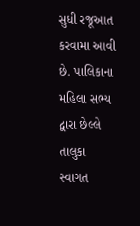સુધી રજૂઆત કરવામા આવી છે. પાલિકાના મહિલા સભ્ય દ્વારા છેલ્લે તાલુકા સ્વાગત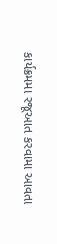કાર્યક્રમમા રજૂઆત કરવામા આવતા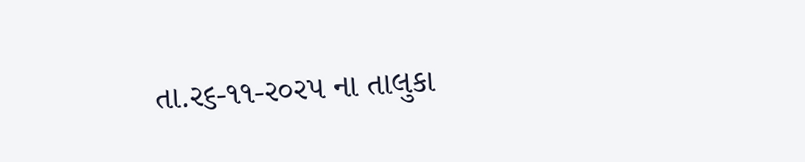તા.ર૬-૧૧-ર૦રપ ના તાલુકા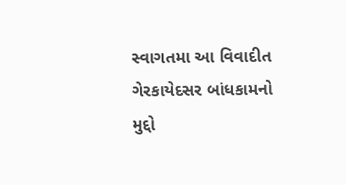સ્વાગતમા આ વિવાદીત ગેરકાયેદસર બાંધકામનો મુદ્દો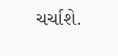ચર્ચાશે.